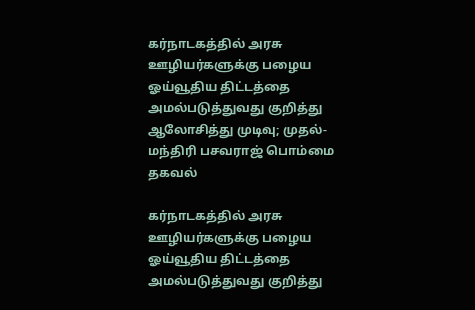கர்நாடகத்தில் அரசு ஊழியர்களுக்கு பழைய ஓய்வூதிய திட்டத்தை அமல்படுத்துவது குறித்து ஆலோசித்து முடிவு; முதல்-மந்திரி பசவராஜ் பொம்மை தகவல்

கர்நாடகத்தில் அரசு ஊழியர்களுக்கு பழைய ஓய்வூதிய திட்டத்தை அமல்படுத்துவது குறித்து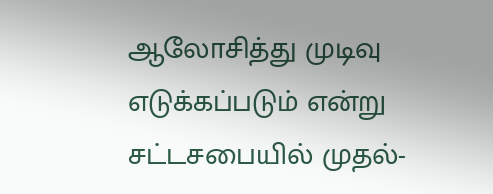ஆலோசித்து முடிவு எடுக்கப்படும் என்று சட்டசபையில் முதல்-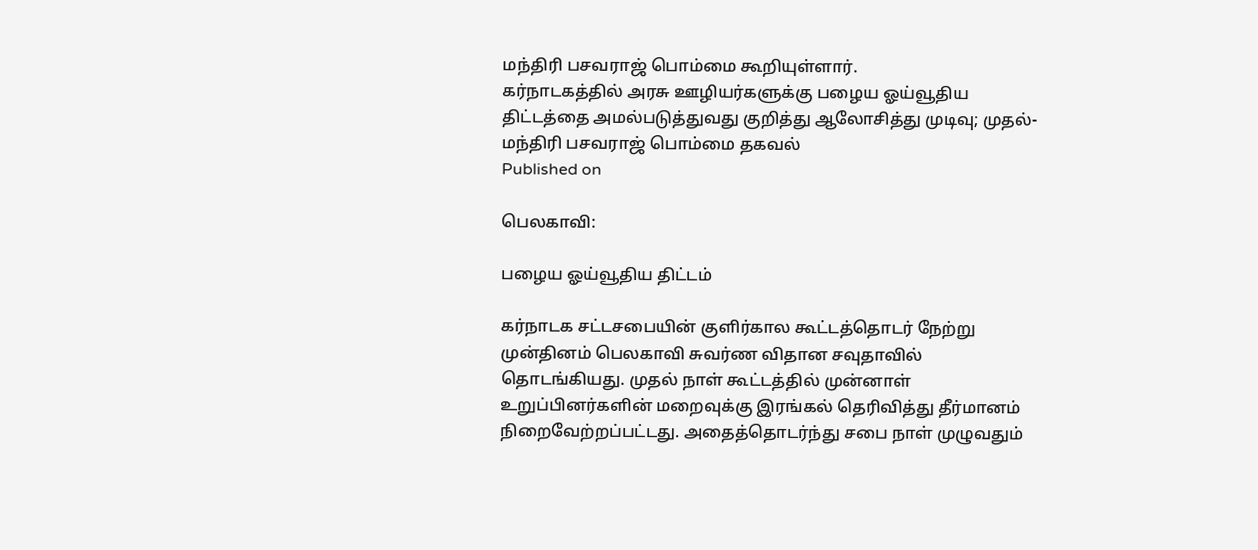மந்திரி பசவராஜ் பொம்மை கூறியுள்ளார்.
கர்நாடகத்தில் அரசு ஊழியர்களுக்கு பழைய ஓய்வூதிய திட்டத்தை அமல்படுத்துவது குறித்து ஆலோசித்து முடிவு; முதல்-மந்திரி பசவராஜ் பொம்மை தகவல்
Published on

பெலகாவி:

பழைய ஓய்வூதிய திட்டம்

கர்நாடக சட்டசபையின் குளிர்கால கூட்டத்தொடர் நேற்று முன்தினம் பெலகாவி சுவர்ண விதான சவுதாவில் தொடங்கியது. முதல் நாள் கூட்டத்தில் முன்னாள் உறுப்பினர்களின் மறைவுக்கு இரங்கல் தெரிவித்து தீர்மானம் நிறைவேற்றப்பட்டது. அதைத்தொடர்ந்து சபை நாள் முழுவதும்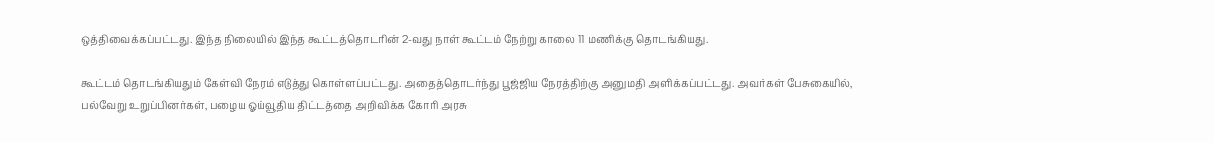ஒத்திவைக்கப்பட்டது. இந்த நிலையில் இந்த கூட்டத்தொடரின் 2-வது நாள் கூட்டம் நேற்று காலை 11 மணிக்கு தொடங்கியது.

கூட்டம் தொடங்கியதும் கேள்வி நேரம் எடுத்து கொள்ளப்பட்டது. அதைத்தொடர்ந்து பூஜ்ஜிய நேரத்திற்கு அனுமதி அளிக்கப்பட்டது. அவர்கள் பேசுகையில், பல்வேறு உறுப்பினர்கள், பழைய ஓய்வூதிய திட்டத்தை அறிவிக்க கோரி அரசு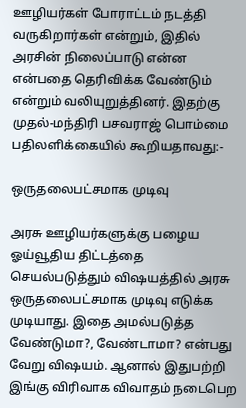ஊழியர்கள் போராட்டம் நடத்தி வருகிறார்கள் என்றும், இதில் அரசின் நிலைப்பாடு என்ன என்பதை தெரிவிக்க வேண்டும் என்றும் வலியுறுத்தினர். இதற்கு முதல்-மந்திரி பசவராஜ் பொம்மை பதிலளிக்கையில் கூறியதாவது:-

ஒருதலைபட்சமாக முடிவு

அரசு ஊழியர்களுக்கு பழைய ஓய்வூதிய திட்டத்தை செயல்படுத்தும் விஷயத்தில் அரசு ஒருதலைபட்சமாக முடிவு எடுக்க முடியாது. இதை அமல்படுத்த வேண்டுமா?, வேண்டாமா? என்பது வேறு விஷயம். ஆனால் இதுபற்றி இங்கு விரிவாக விவாதம் நடைபெற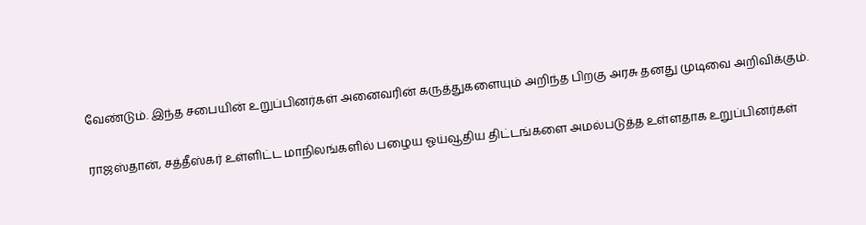வேண்டும். இந்த சபையின் உறுப்பினர்கள் அனைவரின் கருத்துகளையும் அறிந்த பிறகு அரசு தனது முடிவை அறிவிக்கும்.

ராஜஸ்தான், சத்தீஸ்கர் உள்ளிட்ட மாநிலங்களில் பழைய ஓய்வூதிய திட்டங்களை அமல்படுத்த உள்ளதாக உறுப்பினர்கள்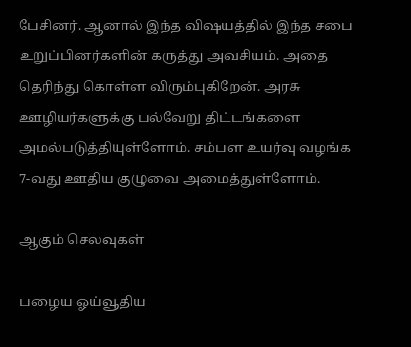பேசினர். ஆனால் இந்த விஷயத்தில் இந்த சபை உறுப்பினர்களின் கருத்து அவசியம். அதை தெரிந்து கொள்ள விரும்புகிறேன். அரசு ஊழியர்களுக்கு பல்வேறு திட்டங்களை அமல்படுத்தியுள்ளோம். சம்பள உயர்வு வழங்க 7-வது ஊதிய குழுவை அமைத்துள்ளோம்.

ஆகும் செலவுகள்

பழைய ஓய்வூதிய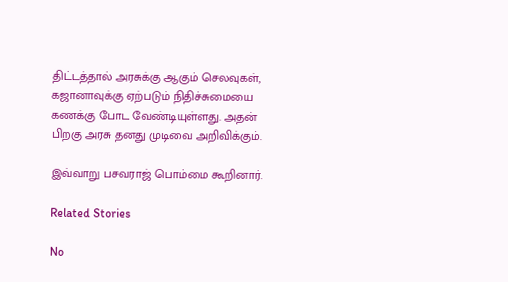திட்டத்தால் அரசுக்கு ஆகும் செலவுகள், கஜானாவுக்கு ஏற்படும் நிதிச்சுமையை கணக்கு போட வேண்டியுள்ளது. அதன் பிறகு அரசு தனது முடிவை அறிவிக்கும்.

இவ்வாறு பசவராஜ் பொம்மை கூறினார்.

Related Stories

No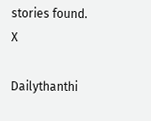stories found.
X

Dailythanthi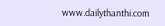www.dailythanthi.com